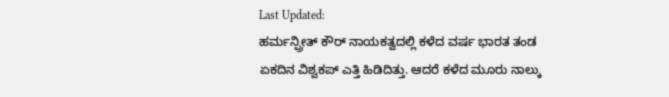Last Updated:
ಹರ್ಮನ್ಪ್ರೀತ್ ಕೌರ್ ನಾಯಕತ್ವದಲ್ಲಿ ಕಳೆದ ವರ್ಷ ಭಾರತ ತಂಡ ಏಕದಿನ ವಿಶ್ವಕಪ್ ಎತ್ತಿ ಹಿಡಿದಿತ್ತು. ಆದರೆ ಕಳೆದ ಮೂರು ನಾಲ್ಕು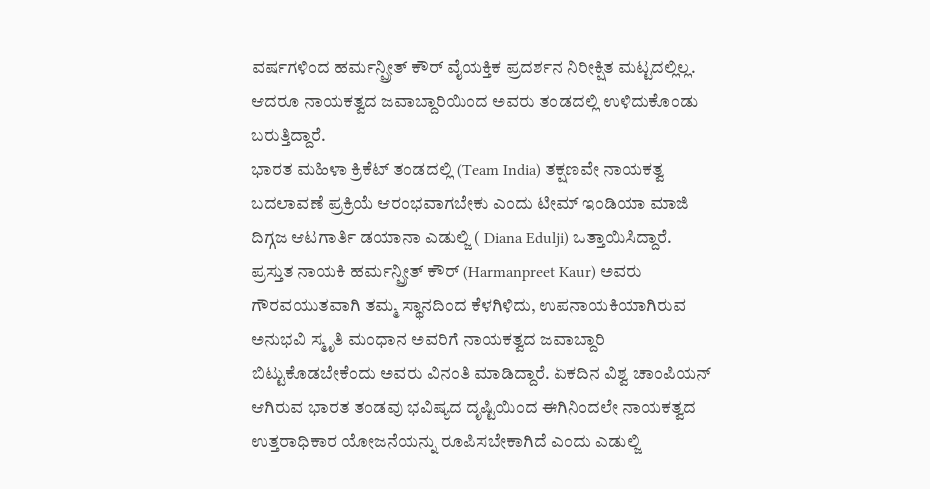ವರ್ಷಗಳಿಂದ ಹರ್ಮನ್ಪ್ರೀತ್ ಕೌರ್ ವೈಯಕ್ತಿಕ ಪ್ರದರ್ಶನ ನಿರೀಕ್ಷಿತ ಮಟ್ಟದಲ್ಲಿಲ್ಲ. ಆದರೂ ನಾಯಕತ್ವದ ಜವಾಬ್ದಾರಿಯಿಂದ ಅವರು ತಂಡದಲ್ಲಿ ಉಳಿದುಕೊಂಡು ಬರುತ್ತಿದ್ದಾರೆ.
ಭಾರತ ಮಹಿಳಾ ಕ್ರಿಕೆಟ್ ತಂಡದಲ್ಲಿ (Team India) ತಕ್ಷಣವೇ ನಾಯಕತ್ವ ಬದಲಾವಣೆ ಪ್ರಕ್ರಿಯೆ ಆರಂಭವಾಗಬೇಕು ಎಂದು ಟೀಮ್ ಇಂಡಿಯಾ ಮಾಜಿ ದಿಗ್ಗಜ ಆಟಗಾರ್ತಿ ಡಯಾನಾ ಎಡುಲ್ಜಿ ( Diana Edulji) ಒತ್ತಾಯಿಸಿದ್ದಾರೆ. ಪ್ರಸ್ತುತ ನಾಯಕಿ ಹರ್ಮನ್ಪ್ರೀತ್ ಕೌರ್ (Harmanpreet Kaur) ಅವರು ಗೌರವಯುತವಾಗಿ ತಮ್ಮ ಸ್ಥಾನದಿಂದ ಕೆಳಗಿಳಿದು, ಉಪನಾಯಕಿಯಾಗಿರುವ ಅನುಭವಿ ಸ್ಮೃತಿ ಮಂಧಾನ ಅವರಿಗೆ ನಾಯಕತ್ವದ ಜವಾಬ್ದಾರಿ ಬಿಟ್ಟುಕೊಡಬೇಕೆಂದು ಅವರು ವಿನಂತಿ ಮಾಡಿದ್ದಾರೆ. ಏಕದಿನ ವಿಶ್ವ ಚಾಂಪಿಯನ್ ಆಗಿರುವ ಭಾರತ ತಂಡವು ಭವಿಷ್ಯದ ದೃಷ್ಟಿಯಿಂದ ಈಗಿನಿಂದಲೇ ನಾಯಕತ್ವದ ಉತ್ತರಾಧಿಕಾರ ಯೋಜನೆಯನ್ನು ರೂಪಿಸಬೇಕಾಗಿದೆ ಎಂದು ಎಡುಲ್ಜಿ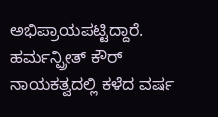ಅಭಿಪ್ರಾಯಪಟ್ಟಿದ್ದಾರೆ.
ಹರ್ಮನ್ಪ್ರೀತ್ ಕೌರ್ ನಾಯಕತ್ವದಲ್ಲಿ ಕಳೆದ ವರ್ಷ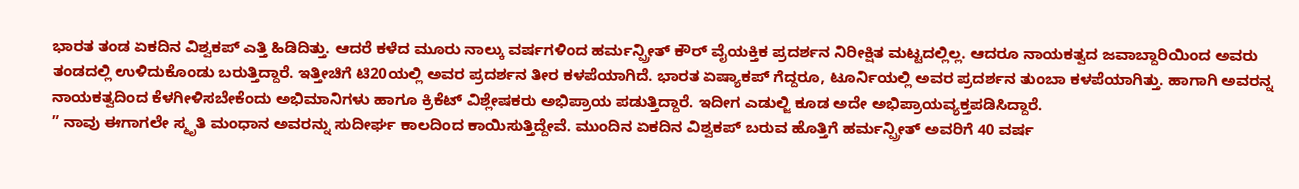ಭಾರತ ತಂಡ ಏಕದಿನ ವಿಶ್ವಕಪ್ ಎತ್ತಿ ಹಿಡಿದಿತ್ತು. ಆದರೆ ಕಳೆದ ಮೂರು ನಾಲ್ಕು ವರ್ಷಗಳಿಂದ ಹರ್ಮನ್ಪ್ರೀತ್ ಕೌರ್ ವೈಯಕ್ತಿಕ ಪ್ರದರ್ಶನ ನಿರೀಕ್ಷಿತ ಮಟ್ಟದಲ್ಲಿಲ್ಲ. ಆದರೂ ನಾಯಕತ್ವದ ಜವಾಬ್ದಾರಿಯಿಂದ ಅವರು ತಂಡದಲ್ಲಿ ಉಳಿದುಕೊಂಡು ಬರುತ್ತಿದ್ದಾರೆ. ಇತ್ತೀಚಿಗೆ ಟಿ20ಯಲ್ಲಿ ಅವರ ಪ್ರದರ್ಶನ ತೀರ ಕಳಪೆಯಾಗಿದೆ. ಭಾರತ ಏಷ್ಯಾಕಪ್ ಗೆದ್ದರೂ, ಟೂರ್ನಿಯಲ್ಲಿ ಅವರ ಪ್ರದರ್ಶನ ತುಂಬಾ ಕಳಪೆಯಾಗಿತ್ತು. ಹಾಗಾಗಿ ಅವರನ್ನ ನಾಯಕತ್ವದಿಂದ ಕೆಳಗೀಳಿಸಬೇಕೆಂದು ಅಭಿಮಾನಿಗಳು ಹಾಗೂ ಕ್ರಿಕೆಟ್ ವಿಶ್ಲೇಷಕರು ಅಭಿಪ್ರಾಯ ಪಡುತ್ತಿದ್ದಾರೆ. ಇದೀಗ ಎಡುಲ್ಜಿ ಕೂಡ ಅದೇ ಅಭಿಪ್ರಾಯವ್ಯಕ್ತಪಡಿಸಿದ್ದಾರೆ.
” ನಾವು ಈಗಾಗಲೇ ಸ್ಮೃತಿ ಮಂಧಾನ ಅವರನ್ನು ಸುದೀರ್ಘ ಕಾಲದಿಂದ ಕಾಯಿಸುತ್ತಿದ್ದೇವೆ. ಮುಂದಿನ ಏಕದಿನ ವಿಶ್ವಕಪ್ ಬರುವ ಹೊತ್ತಿಗೆ ಹರ್ಮನ್ಪ್ರೀತ್ ಅವರಿಗೆ 40 ವರ್ಷ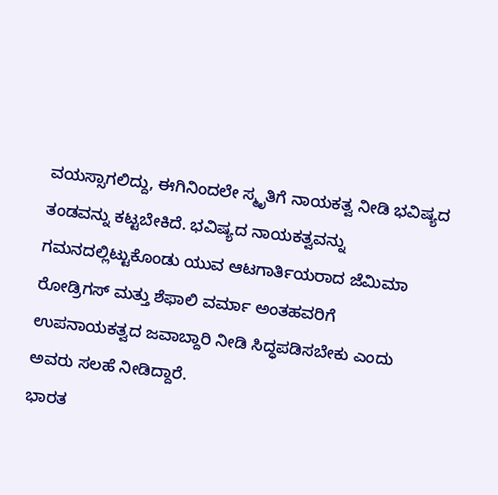ವಯಸ್ಸಾಗಲಿದ್ದು, ಈಗಿನಿಂದಲೇ ಸ್ಮೃತಿಗೆ ನಾಯಕತ್ವ ನೀಡಿ ಭವಿಷ್ಯದ ತಂಡವನ್ನು ಕಟ್ಟಬೇಕಿದೆ. ಭವಿಷ್ಯದ ನಾಯಕತ್ವವನ್ನು ಗಮನದಲ್ಲಿಟ್ಟುಕೊಂಡು ಯುವ ಆಟಗಾರ್ತಿಯರಾದ ಜೆಮಿಮಾ ರೋಡ್ರಿಗಸ್ ಮತ್ತು ಶೆಫಾಲಿ ವರ್ಮಾ ಅಂತಹವರಿಗೆ ಉಪನಾಯಕತ್ವದ ಜವಾಬ್ದಾರಿ ನೀಡಿ ಸಿದ್ಧಪಡಿಸಬೇಕು ಎಂದು ಅವರು ಸಲಹೆ ನೀಡಿದ್ದಾರೆ.
ಭಾರತ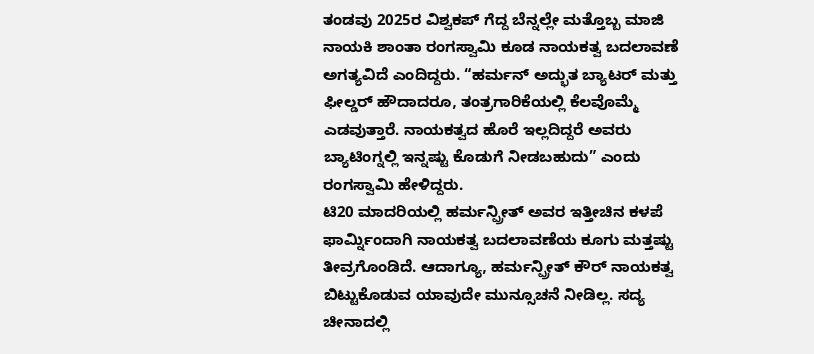ತಂಡವು 2025ರ ವಿಶ್ವಕಪ್ ಗೆದ್ದ ಬೆನ್ನಲ್ಲೇ ಮತ್ತೊಬ್ಬ ಮಾಜಿ ನಾಯಕಿ ಶಾಂತಾ ರಂಗಸ್ವಾಮಿ ಕೂಡ ನಾಯಕತ್ವ ಬದಲಾವಣೆ ಅಗತ್ಯವಿದೆ ಎಂದಿದ್ದರು. “ಹರ್ಮನ್ ಅದ್ಭುತ ಬ್ಯಾಟರ್ ಮತ್ತು ಫೀಲ್ಡರ್ ಹೌದಾದರೂ, ತಂತ್ರಗಾರಿಕೆಯಲ್ಲಿ ಕೆಲವೊಮ್ಮೆ ಎಡವುತ್ತಾರೆ. ನಾಯಕತ್ವದ ಹೊರೆ ಇಲ್ಲದಿದ್ದರೆ ಅವರು ಬ್ಯಾಟಿಂಗ್ನಲ್ಲಿ ಇನ್ನಷ್ಟು ಕೊಡುಗೆ ನೀಡಬಹುದು” ಎಂದು ರಂಗಸ್ವಾಮಿ ಹೇಳಿದ್ದರು.
ಟಿ20 ಮಾದರಿಯಲ್ಲಿ ಹರ್ಮನ್ಪ್ರೀತ್ ಅವರ ಇತ್ತೀಚಿನ ಕಳಪೆ ಫಾರ್ಮ್ನಿಂದಾಗಿ ನಾಯಕತ್ವ ಬದಲಾವಣೆಯ ಕೂಗು ಮತ್ತಷ್ಟು ತೀವ್ರಗೊಂಡಿದೆ. ಆದಾಗ್ಯೂ, ಹರ್ಮನ್ಪ್ರೀತ್ ಕೌರ್ ನಾಯಕತ್ವ ಬಿಟ್ಟುಕೊಡುವ ಯಾವುದೇ ಮುನ್ಸೂಚನೆ ನೀಡಿಲ್ಲ. ಸದ್ಯ ಚೀನಾದಲ್ಲಿ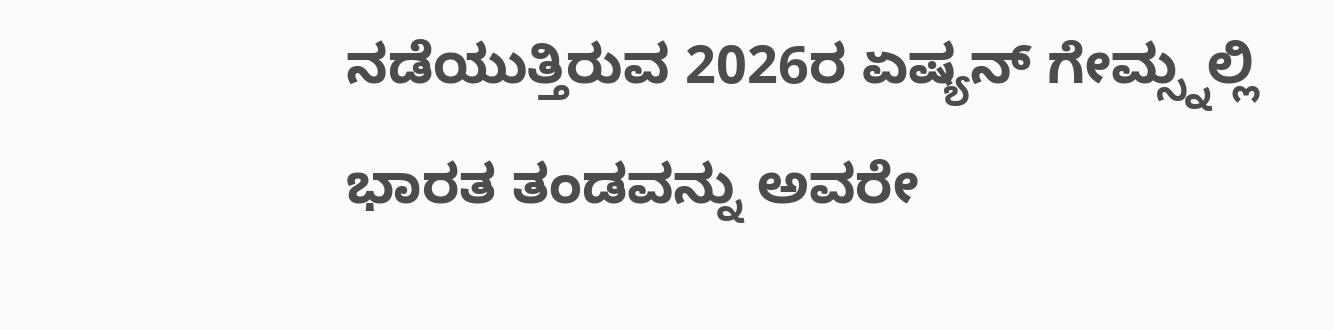ನಡೆಯುತ್ತಿರುವ 2026ರ ಏಷ್ಯನ್ ಗೇಮ್ಸ್ನಲ್ಲಿ ಭಾರತ ತಂಡವನ್ನು ಅವರೇ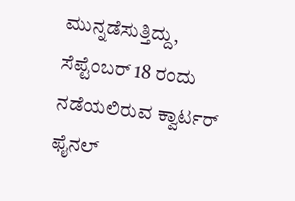ಮುನ್ನಡೆಸುತ್ತಿದ್ದು, ಸೆಪ್ಟೆಂಬರ್ 18 ರಂದು ನಡೆಯಲಿರುವ ಕ್ವಾರ್ಟರ್ ಫೈನಲ್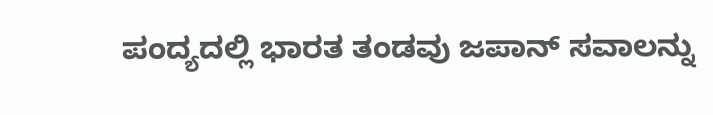ಪಂದ್ಯದಲ್ಲಿ ಭಾರತ ತಂಡವು ಜಪಾನ್ ಸವಾಲನ್ನು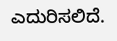ಎದುರಿಸಲಿದೆ.